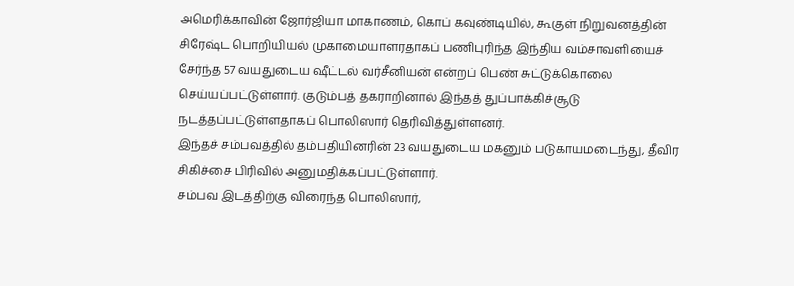அமெரிக்காவின் ஜோர்ஜியா மாகாணம், கொப் கவுண்டியில், கூகுள் நிறுவனத்தின் சிரேஷ்ட பொறியியல் முகாமையாளரதாகப் பணிபுரிந்த இந்திய வம்சாவளியைச் சேர்ந்த 57 வயதுடைய ஷீட்டல் வர்சீனியன் என்றப் பெண் சுட்டுக்கொலை செய்யப்பட்டுள்ளார். குடும்பத் தகராறினால் இந்தத் துப்பாக்கிச்சூடு நடத்தப்பட்டுள்ளதாகப் பொலிஸார் தெரிவித்துள்ளனர்.
இந்தச் சம்பவத்தில் தம்பதியினரின் 23 வயதுடைய மகனும் படுகாயமடைந்து, தீவிர சிகிச்சை பிரிவில் அனுமதிக்கப்பட்டுள்ளார்.
சம்பவ இடத்திற்கு விரைந்த பொலிஸார்,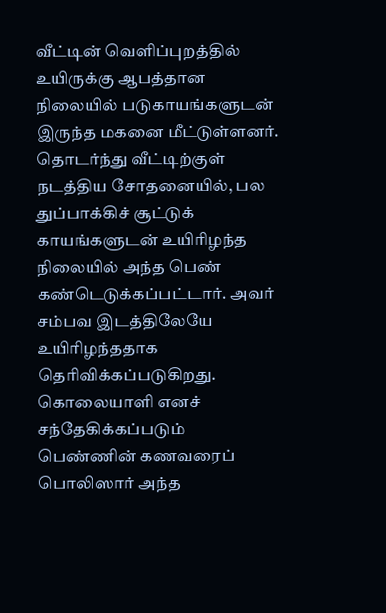வீட்டின் வெளிப்புறத்தில் உயிருக்கு ஆபத்தான நிலையில் படுகாயங்களுடன் இருந்த மகனை மீட்டுள்ளனர். தொடர்ந்து வீட்டிற்குள் நடத்திய சோதனையில், பல துப்பாக்கிச் சூட்டுக் காயங்களுடன் உயிரிழந்த நிலையில் அந்த பெண் கண்டெடுக்கப்பட்டார். அவர் சம்பவ இடத்திலேயே உயிரிழந்ததாக தெரிவிக்கப்படுகிறது.
கொலையாளி எனச் சந்தேகிக்கப்படும் பெண்ணின் கணவரைப் பொலிஸார் அந்த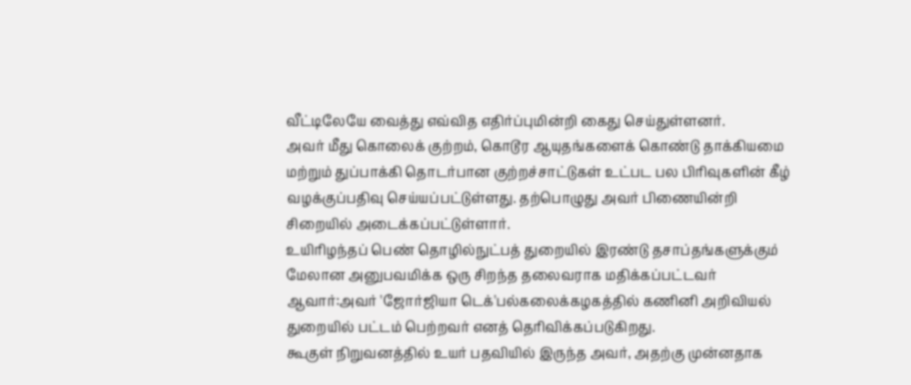வீட்டிலேயே வைத்து எவ்வித எதிர்ப்புமின்றி கைது செய்துள்ளனர்.
அவர் மீது கொலைக் குற்றம், கொடூர ஆயுதங்களைக் கொண்டு தாக்கியமை மற்றும் துப்பாக்கி தொடர்பான குற்றச்சாட்டுகள் உட்பட பல பிரிவுகளின் கீழ் வழக்குப்பதிவு செய்யப்பட்டுள்ளது. தற்பொழுது அவர் பிணையின்றி சிறையில் அடைக்கப்பட்டுள்ளார்.
உயிரிழந்தப் பெண் தொழில்நுட்பத் துறையில் இரண்டு தசாப்தங்களுக்கும் மேலான அனுபவமிக்க ஒரு சிறந்த தலைவராக மதிக்கப்பட்டவர் ஆவார்:அவர் 'ஜோர்ஜியா டெக்'பல்கலைக்கழகத்தில் கணினி அறிவியல் துறையில் பட்டம் பெற்றவர் எனத் தெரிவிக்கப்படுகிறது.
கூகுள் நிறுவனத்தில் உயர் பதவியில் இருந்த அவர், அதற்கு முன்னதாக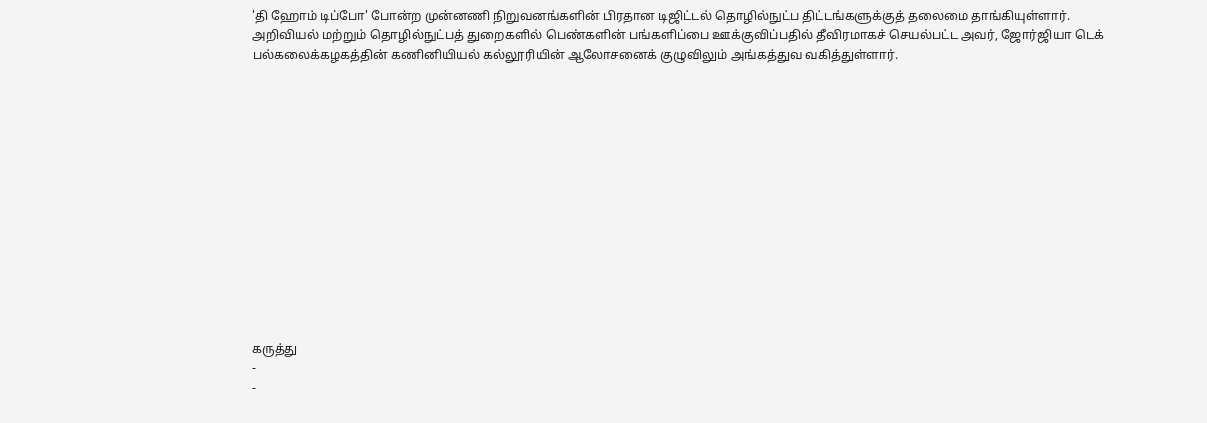'தி ஹோம் டிப்போ' போன்ற முன்னணி நிறுவனங்களின் பிரதான டிஜிட்டல் தொழில்நுட்ப திட்டங்களுக்குத் தலைமை தாங்கியுள்ளார்.
அறிவியல் மற்றும் தொழில்நுட்பத் துறைகளில் பெண்களின் பங்களிப்பை ஊக்குவிப்பதில் தீவிரமாகச் செயல்பட்ட அவர், ஜோர்ஜியா டெக் பல்கலைக்கழகத்தின் கணினியியல் கல்லூரியின் ஆலோசனைக் குழுவிலும் அங்கத்துவ வகித்துள்ளார்.














கருத்து
-
-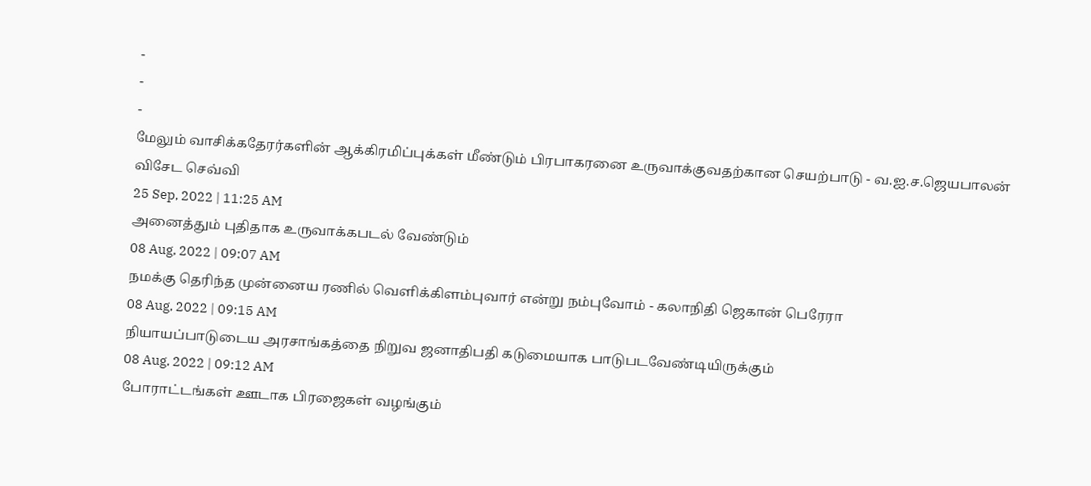-
-
-
மேலும் வாசிக்கதேரர்களின் ஆக்கிரமிப்புக்கள் மீண்டும் பிரபாகரனை உருவாக்குவதற்கான செயற்பாடு - வ.ஐ.ச.ஜெயபாலன் விசேட செவ்வி
25 Sep, 2022 | 11:25 AM
அனைத்தும் புதிதாக உருவாக்கபடல் வேண்டும்
08 Aug, 2022 | 09:07 AM
நமக்கு தெரிந்த முன்னைய ரணில் வெளிக்கிளம்புவார் என்று நம்புவோம் - கலாநிதி ஜெகான் பெரேரா
08 Aug, 2022 | 09:15 AM
நியாயப்பாடுடைய அரசாங்கத்தை நிறுவ ஜனாதிபதி கடுமையாக பாடுபடவேண்டியிருக்கும்
08 Aug, 2022 | 09:12 AM
போராட்டங்கள் ஊடாக பிரஜைகள் வழங்கும்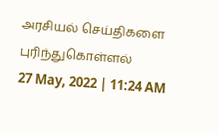அரசியல் செய்திகளை புரிந்துகொள்ளல்
27 May, 2022 | 11:24 AM